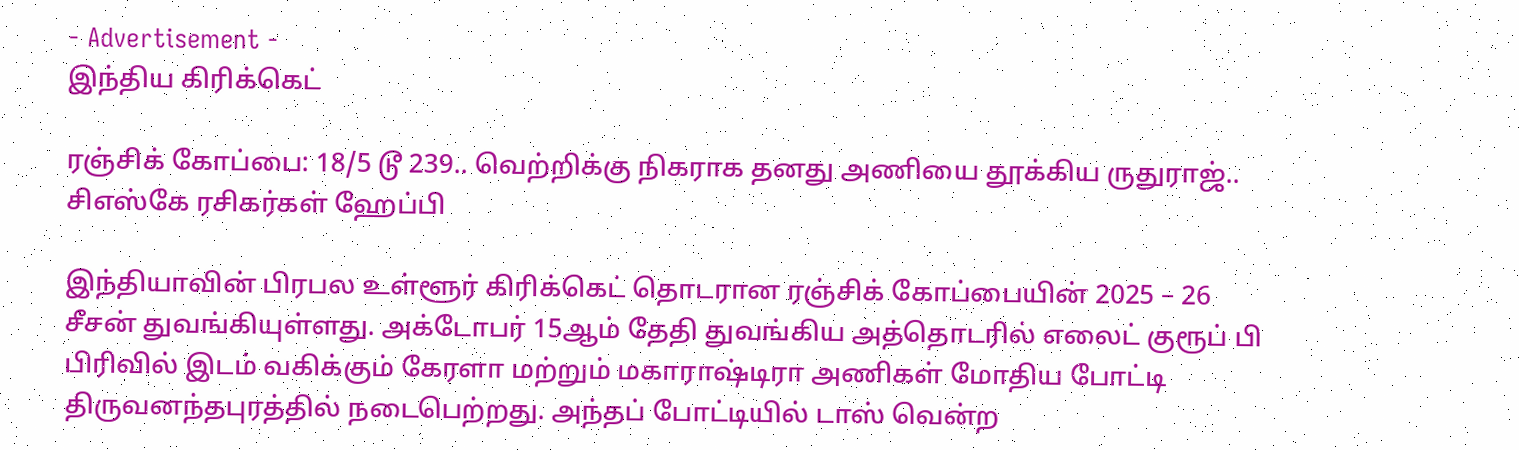- Advertisement -
இந்திய கிரிக்கெட்

ரஞ்சிக் கோப்பை: 18/5 டூ 239.. வெற்றிக்கு நிகராக தனது அணியை தூக்கிய ருதுராஜ்.. சிஎஸ்கே ரசிகர்கள் ஹேப்பி

இந்தியாவின் பிரபல உள்ளூர் கிரிக்கெட் தொடரான ரஞ்சிக் கோப்பையின் 2025 – 26 சீசன் துவங்கியுள்ளது. அக்டோபர் 15ஆம் தேதி துவங்கிய அத்தொடரில் எலைட் குரூப் பி பிரிவில் இடம் வகிக்கும் கேரளா மற்றும் மகாராஷ்டிரா அணிகள் மோதிய போட்டி திருவனந்தபுரத்தில் நடைபெற்றது. அந்தப் போட்டியில் டாஸ் வென்ற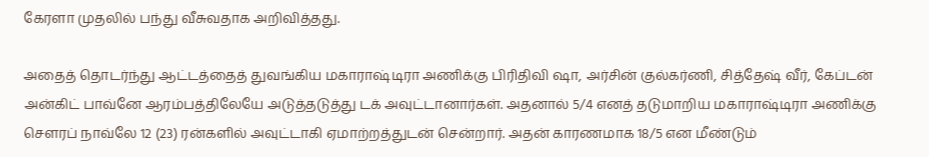கேரளா முதலில் பந்து வீசுவதாக அறிவித்தது.

அதைத் தொடர்ந்து ஆட்டத்தைத் துவங்கிய மகாராஷ்டிரா அணிக்கு பிரிதிவி ஷா, அர்சின் குல்கர்ணி, சித்தேஷ் வீர், கேப்டன் அன்கிட் பாவ்னே ஆரம்பத்திலேயே அடுத்தடுத்து டக் அவுட்டானார்கள். அதனால் 5/4 எனத் தடுமாறிய மகாராஷ்டிரா அணிக்கு சௌரப் நாவ்லே 12 (23) ரன்களில் அவுட்டாகி ஏமாற்றத்துடன் சென்றார். அதன் காரணமாக 18/5 என மீண்டும்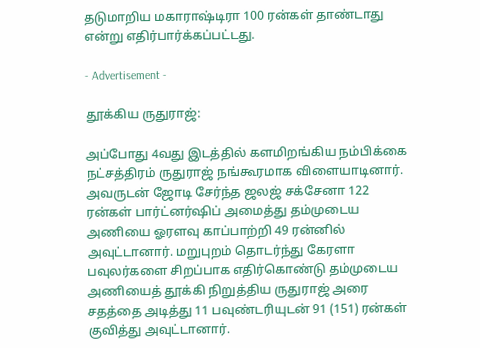தடுமாறிய மகாராஷ்டிரா 100 ரன்கள் தாண்டாது என்று எதிர்பார்க்கப்பட்டது.

- Advertisement -

தூக்கிய ருதுராஜ்:

அப்போது 4வது இடத்தில் களமிறங்கிய நம்பிக்கை நட்சத்திரம் ருதுராஜ் நங்கூரமாக விளையாடினார். அவருடன் ஜோடி சேர்ந்த ஜலஜ் சக்சேனா 122 ரன்கள் பார்ட்னர்ஷிப் அமைத்து தம்முடைய அணியை ஓரளவு காப்பாற்றி 49 ரன்னில் அவுட்டானார். மறுபுறம் தொடர்ந்து கேரளா பவுலர்களை சிறப்பாக எதிர்கொண்டு தம்முடைய அணியைத் தூக்கி நிறுத்திய ருதுராஜ் அரை சதத்தை அடித்து 11 பவுண்டரியுடன் 91 (151) ரன்கள் குவித்து அவுட்டானார்.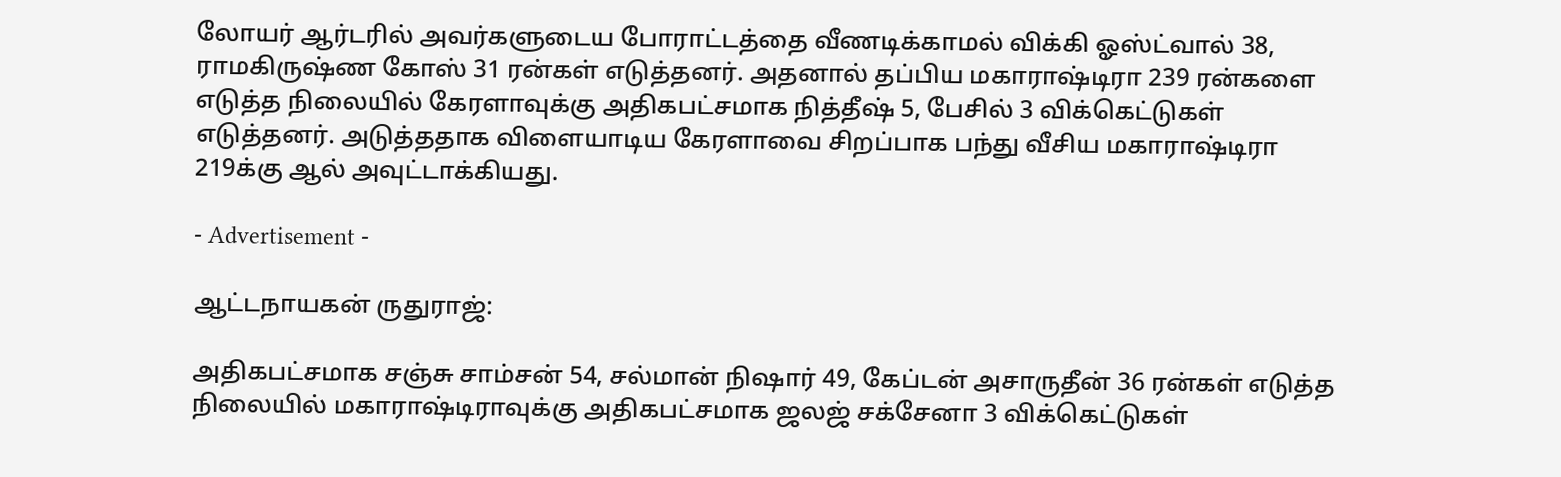லோயர் ஆர்டரில் அவர்களுடைய போராட்டத்தை வீணடிக்காமல் விக்கி ஓஸ்ட்வால் 38, ராமகிருஷ்ண கோஸ் 31 ரன்கள் எடுத்தனர். அதனால் தப்பிய மகாராஷ்டிரா 239 ரன்களை எடுத்த நிலையில் கேரளாவுக்கு அதிகபட்சமாக நித்தீஷ் 5, பேசில் 3 விக்கெட்டுகள் எடுத்தனர். அடுத்ததாக விளையாடிய கேரளாவை சிறப்பாக பந்து வீசிய மகாராஷ்டிரா 219க்கு ஆல் அவுட்டாக்கியது.

- Advertisement -

ஆட்டநாயகன் ருதுராஜ்:

அதிகபட்சமாக சஞ்சு சாம்சன் 54, சல்மான் நிஷார் 49, கேப்டன் அசாருதீன் 36 ரன்கள் எடுத்த நிலையில் மகாராஷ்டிராவுக்கு அதிகபட்சமாக ஜலஜ் சக்சேனா 3 விக்கெட்டுகள்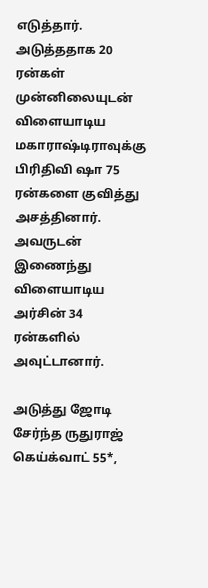எடுத்தார். அடுத்ததாக 20 ரன்கள் முன்னிலையுடன் விளையாடிய மகாராஷ்டிராவுக்கு பிரிதிவி ஷா 75 ரன்களை குவித்து அசத்தினார். அவருடன் இணைந்து விளையாடிய அர்சின் 34 ரன்களில் அவுட்டானார்.

அடுத்து ஜோடி சேர்ந்த ருதுராஜ் கெய்க்வாட் 55*,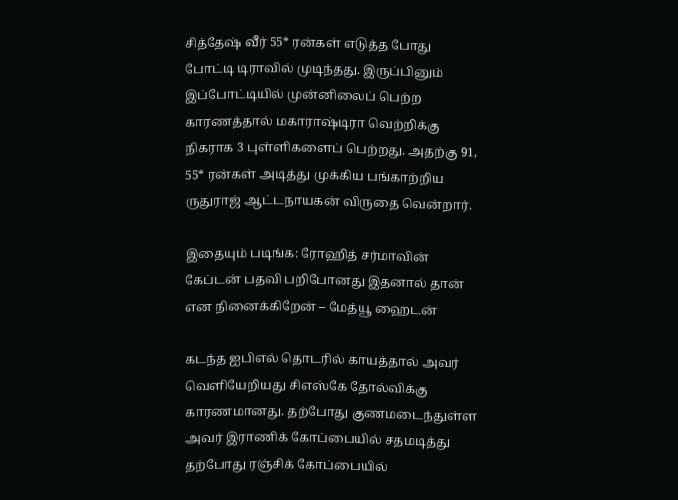சித்தேஷ் வீர் 55* ரன்கள் எடுத்த போது போட்டி டிராவில் முடிந்தது. இருப்பினும் இப்போட்டியில் முன்னிலைப் பெற்ற காரணத்தால் மகாராஷ்டிரா வெற்றிக்கு நிகராக 3 புள்ளிகளைப் பெற்றது. அதற்கு 91, 55* ரன்கள் அடித்து முக்கிய பங்காற்றிய ருதுராஜ் ஆட்டநாயகன் விருதை வென்றார்.

இதையும் படிங்க: ரோஹித் சர்மாவின் கேப்டன் பதவி பறிபோனது இதனால் தான் என நினைக்கிறேன் – மேத்யூ ஹைடன்

கடந்த ஐபிஎல் தொடரில் காயத்தால் அவர் வெளியேறியது சிஎஸ்கே தோல்விக்கு காரணமானது. தற்போது குணமடைந்துள்ள அவர் இராணிக் கோப்பையில் சதமடித்து தற்போது ரஞ்சிக் கோப்பையில்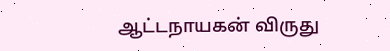ஆட்டநாயகன் விருது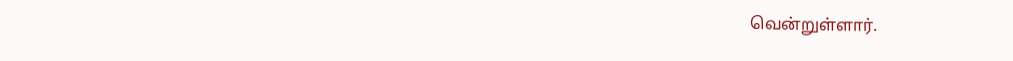வென்றுள்ளார்.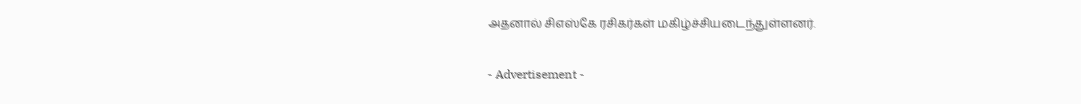அதனால் சிஎஸ்கே ரசிகர்கள் மகிழ்ச்சியடைந்துள்ளனர்.

- Advertisement -